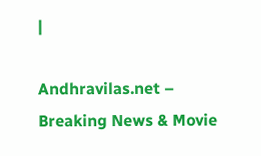|

Andhravilas.net – Breaking News & Movie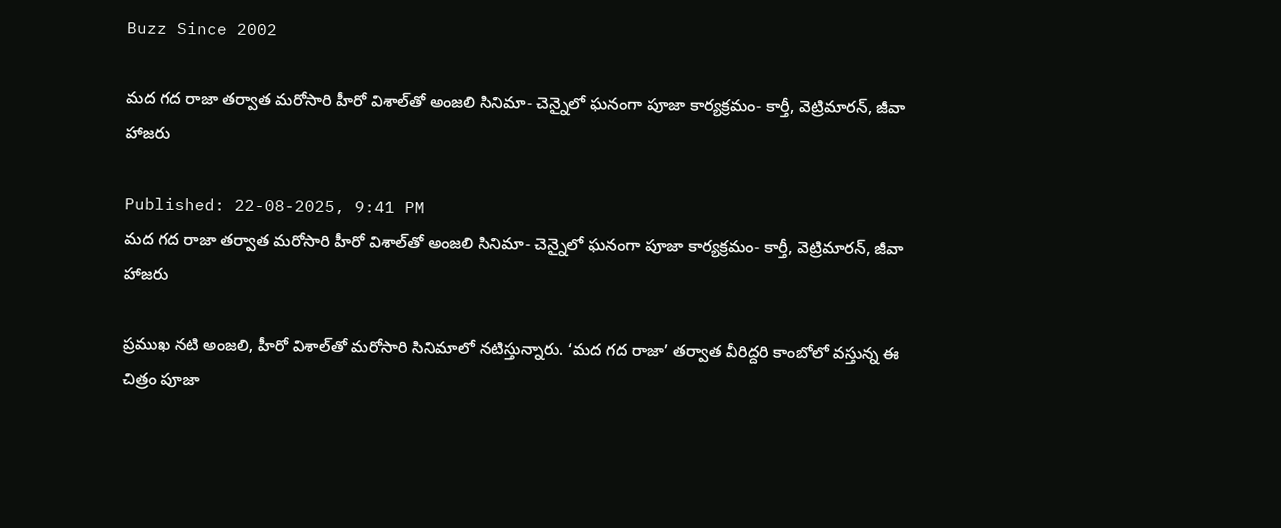Buzz Since 2002

మద గద రాజా తర్వాత మరోసారి హీరో విశాల్‌తో అంజలి సినిమా- చెన్నైలో ఘనంగా పూజా కార్యక్రమం- కార్తీ, వెట్రిమారన్, జీవా హాజరు

Published: 22-08-2025, 9:41 PM
మద గద రాజా తర్వాత మరోసారి హీరో విశాల్‌తో అంజలి సినిమా- చెన్నైలో ఘనంగా పూజా కార్యక్రమం- కార్తీ, వెట్రిమారన్, జీవా హాజరు

ప్రముఖ నటి అంజలి, హీరో విశాల్‌తో మరోసారి సినిమాలో నటిస్తున్నారు. ‘మద గద రాజా’ తర్వాత వీరిద్దరి కాంబోలో వస్తున్న ఈ చిత్రం పూజా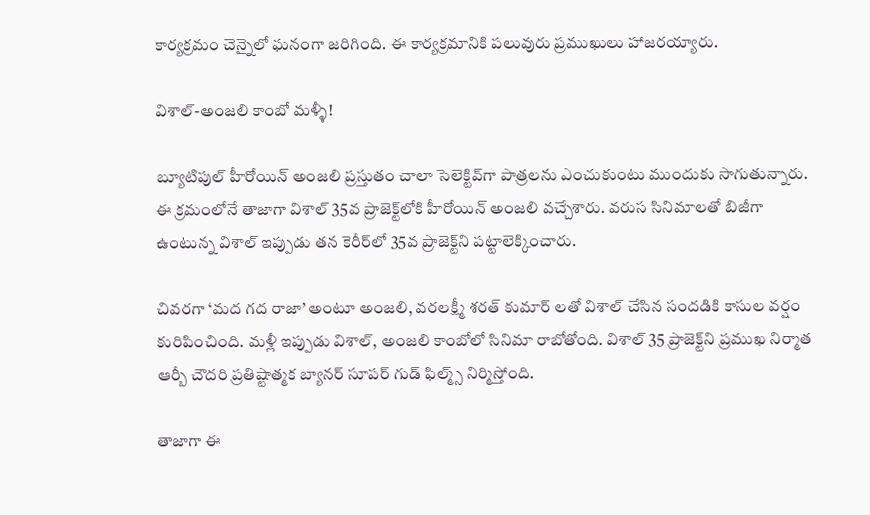కార్యక్రమం చెన్నైలో ఘనంగా జరిగింది. ఈ కార్యక్రమానికి పలువురు ప్రముఖులు హాజరయ్యారు.

విశాల్-అంజలి కాంబో మళ్ళీ!

బ్యూటిపుల్ హీరోయిన్ అంజలి ప్రస్తుతం చాలా సెలెక్టివ్‌గా పాత్రలను ఎంచుకుంటు ముందుకు సాగుతున్నారు. ఈ క్రమంలోనే తాజాగా విశాల్ 35వ ప్రాజెక్ట్‌లోకి హీరోయిన్ అంజలి వచ్చేశారు. వరుస సినిమాలతో బిజీగా ఉంటున్న విశాల్ ఇప్పుడు తన కెరీర్‌లో 35వ ప్రాజెక్ట్‌ని పట్టాలెక్కించారు.

చివరగా ‘మద గద రాజా’ అంటూ అంజలి, వరలక్ష్మీ శరత్ కుమార్ లతో విశాల్ చేసిన సందడికి కాసుల వర్షం కురిపించింది. మళ్లీ ఇప్పుడు విశాల్, అంజలి కాంబోలో సినిమా రాబోతోంది. విశాల్ 35 ప్రాజెక్ట్‌ని ప్రముఖ నిర్మాత ఆర్బీ చౌదరి ప్రతిష్టాత్మక బ్యానర్ సూపర్ గుడ్ ఫిల్మ్స్ నిర్మిస్తోంది.

తాజాగా ఈ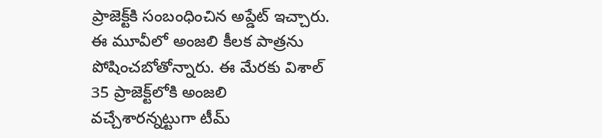ప్రాజెక్ట్‌కి సంబంధించిన అప్డేట్ ఇచ్చారు. ఈ మూవీలో అంజలి కీలక పాత్రను పోషించబోతోన్నారు. ఈ మేరకు విశాల్ 35 ప్రాజెక్ట్‌లోకి అంజలి వచ్చేశారన్నట్టుగా టీమ్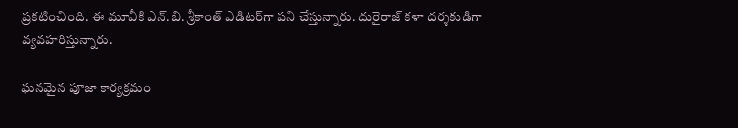ప్రకటించింది. ఈ మూవీకి ఎన్.బి. శ్రీకాంత్ ఎడిటర్‌గా పని చేస్తున్నారు. దురైరాజ్ కళా దర్శకుడిగా వ్యవహరిస్తున్నారు.

ఘనమైన పూజా కార్యక్రమం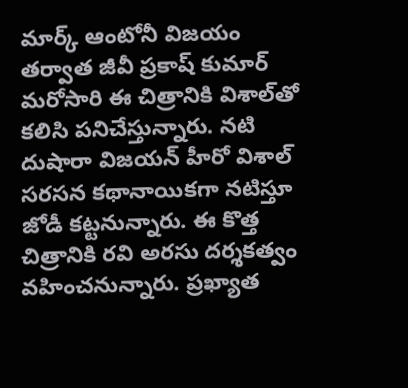మార్క్ ఆంటోనీ విజయం తర్వాత జీవీ ప్రకాష్ కుమార్ మరోసారి ఈ చిత్రానికి విశాల్‌తో కలిసి పనిచేస్తున్నారు. నటి దుషారా విజయన్ హీరో విశాల్ సరసన కథానాయికగా నటిస్తూ జోడీ కట్టనున్నారు. ఈ కొత్త చిత్రానికి రవి అరసు దర్శకత్వం వహించనున్నారు. ప్రఖ్యాత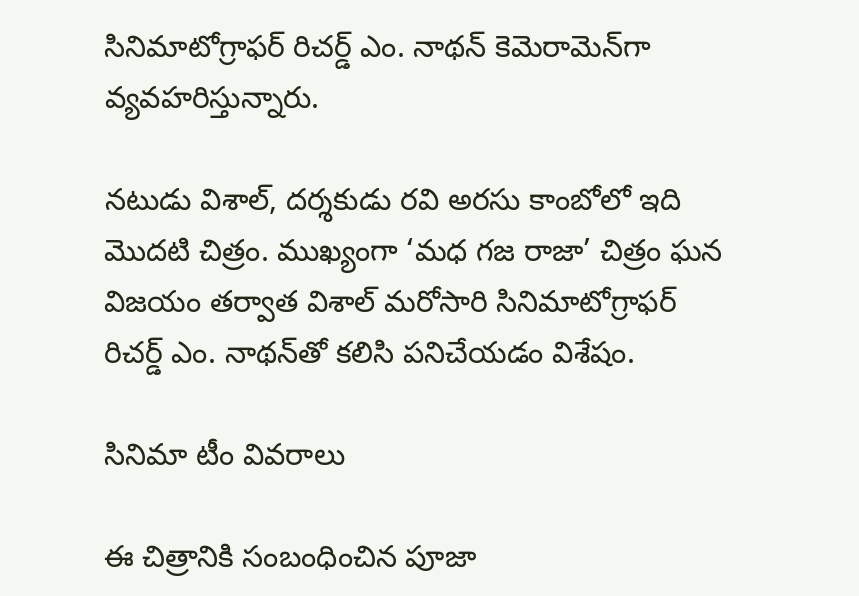సినిమాటోగ్రాఫర్ రిచర్డ్ ఎం. నాథన్ కెమెరామెన్‌గా వ్యవహరిస్తున్నారు.

నటుడు విశాల్, దర్శకుడు రవి అరసు కాంబోలో ఇది మొదటి చిత్రం. ముఖ్యంగా ‘మధ గజ రాజా’ చిత్రం ఘన విజయం తర్వాత విశాల్ మరోసారి సినిమాటోగ్రాఫర్ రిచర్డ్ ఎం. నాథన్‌తో కలిసి పనిచేయడం విశేషం.

సినిమా టీం వివరాలు

ఈ చిత్రానికి సంబంధించిన పూజా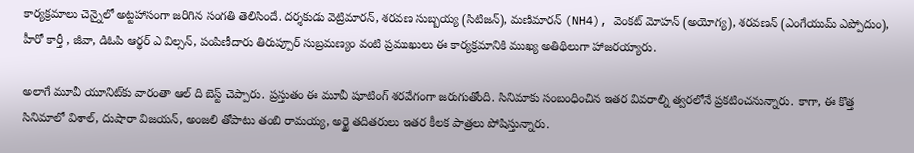కార్యక్రమాలు చెన్నైలో అట్టహాసంగా జరిగిన సంగతి తెలిసిందే. దర్శకుడు వెట్రిమారన్, శరవణ సుబ్బయ్య (సిటిజన్), మణిమారన్ (NH4), వెంకట్ మోహన్ (అయోగ్య), శరవణన్ (ఎంగేయుమ్ ఎప్పోదుం), హీరో కార్తీ , జీవా, డిఓపి ఆర్థర్ ఎ విల్సన్, పంపిణీదారు తిరుప్పూర్ సుబ్రమణ్యం వంటి ప్రముఖులు ఈ కార్యక్రమానికి ముఖ్య అతిథిలుగా హాజరయ్యారు.

అలాగే మూవీ యూనిట్‌కు వారంతా ఆల్ ది బెస్ట్ చెప్పారు. ప్రస్తుతం ఈ మూవీ షూటింగ్ శరవేగంగా జరుగుతోంది. సినిమాకు సంబంధించిన ఇతర వివరాల్ని త్వరలోనే ప్రకటించనున్నారు. కాగా, ఈ కొత్త సినిమాలో విశాల్, దుషారా విజయన్, అంజలి తోపాటు తంబి రామయ్య, అర్జై తదితరులు ఇతర కీలక పాత్రలు పోషిస్తున్నారు.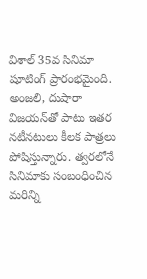విశాల్ 35వ సినిమా షూటింగ్ ప్రారంభమైంది. అంజలి, దుషారా విజయన్‌తో పాటు ఇతర నటీనటులు కీలక పాత్రలు పోషిస్తున్నారు. త్వరలోనే సినిమాకు సంబంధించిన మరిన్ని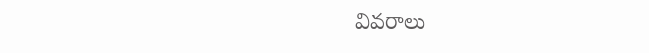వివరాలు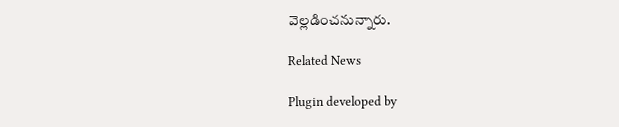వెల్లడించనున్నారు.

Related News

Plugin developed by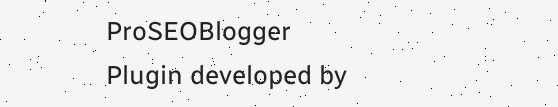ProSEOBlogger
Plugin developed by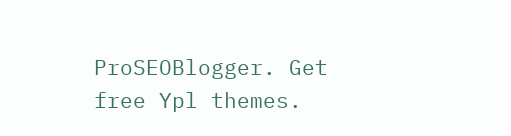ProSEOBlogger. Get free Ypl themes.